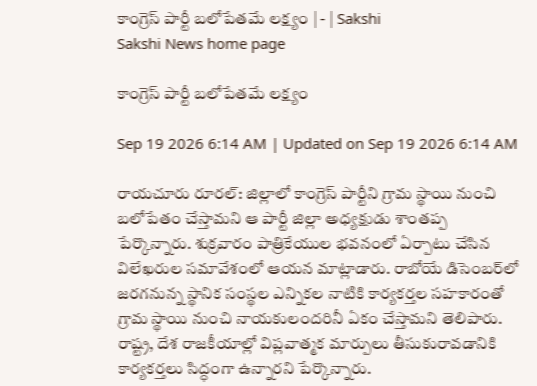కాంగ్రెస్‌ పార్టీ బలోపేతమే లక్ష్యం | - | Sakshi
Sakshi News home page

కాంగ్రెస్‌ పార్టీ బలోపేతమే లక్ష్యం

Sep 19 2026 6:14 AM | Updated on Sep 19 2026 6:14 AM

రాయచూరు రూరల్‌: జిల్లాలో కాంగ్రెస్‌ పార్టీని గ్రామ స్థాయి నుంచి బలోపేతం చేస్తామని ఆ పార్టీ జిల్లా అధ్యక్షుడు శాంతప్ప పేర్కొన్నారు. శుక్రవారం పాత్రికేయుల భవనంలో ఏర్పాటు చేసిన విలేఖరుల సమావేశంలో ఆయన మాట్లాడారు. రాబోయే డిసెంబర్‌లో జరగనున్న స్థానిక సంస్థల ఎన్నికల నాటికి కార్యకర్తల సహకారంతో గ్రామ స్థాయి నుంచి నాయకులందరినీ ఏకం చేస్తామని తెలిపారు. రాష్ట్ర, దేశ రాజకీయాల్లో విప్లవాత్మక మార్పులు తీసుకురావడానికి కార్యకర్తలు సిద్ధంగా ఉన్నారని పేర్కొన్నారు.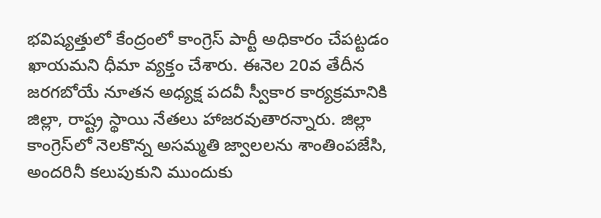భవిష్యత్తులో కేంద్రంలో కాంగ్రెస్‌ పార్టీ అధికారం చేపట్టడం ఖాయమని ధీమా వ్యక్తం చేశారు. ఈనెల 20వ తేదీన జరగబోయే నూతన అధ్యక్ష పదవీ స్వీకార కార్యక్రమానికి జిల్లా, రాష్ట్ర స్థాయి నేతలు హాజరవుతారన్నారు. జిల్లా కాంగ్రెస్‌లో నెలకొన్న అసమ్మతి జ్వాలలను శాంతింపజేసి, అందరినీ కలుపుకుని ముందుకు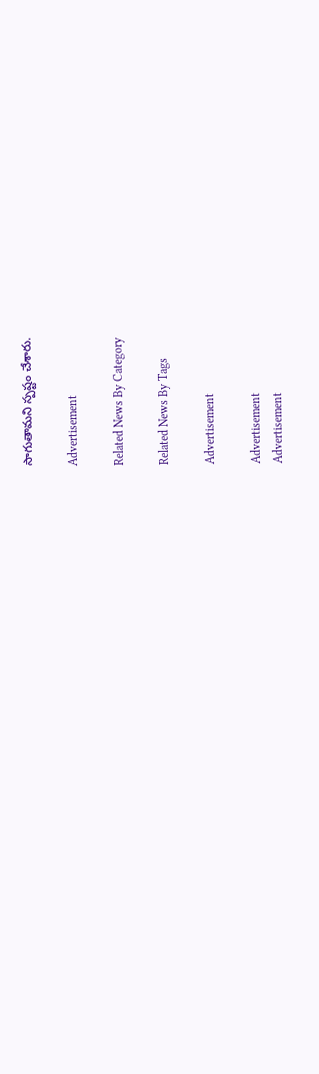సాగుతామని స్పష్టం చేశారు.

Advertisement

Related News By Category

Related News By Tags

Advertisement

Advertisement
Advertisement